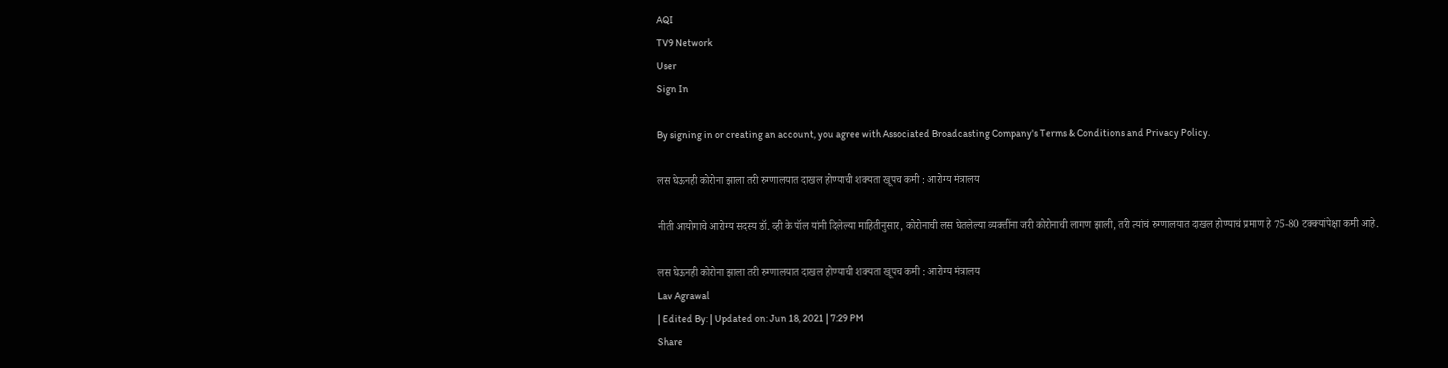AQI
TV9 Network
User
Sign In

By signing in or creating an account, you agree with Associated Broadcasting Company's Terms & Conditions and Privacy Policy.

लस घेऊनही कोरोना झाला तरी रुग्णालयात दाखल होण्याची शक्यता खूपच कमी : आरोग्य मंत्रालय

नीती आयोगाचे आरोग्य सदस्य डॉ. व्ही के पॉल यांनी दिलेल्या माहितीनुसार, कोरोनाची लस घेतलेल्या व्यक्तींना जरी कोरोनाची लागण झाली, तरी त्यांचं रुग्णालयात दाखल होण्याचं प्रमाण हे 75-80 टक्क्यांपेक्षा कमी आहे.

लस घेऊनही कोरोना झाला तरी रुग्णालयात दाखल होण्याची शक्यता खूपच कमी : आरोग्य मंत्रालय
Lav Agrawal
| Edited By: | Updated on: Jun 18, 2021 | 7:29 PM
Share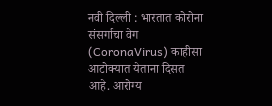नवी दिल्ली : भारतात कोरोना संसर्गाचा वेग (CoronaVirus) काहीसा आटोक्यात येताना दिसत आहे. आरोग्य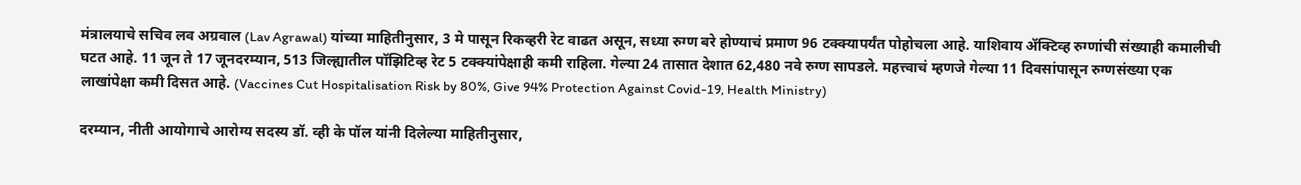मंत्रालयाचे सचिव लव अग्रवाल (Lav Agrawal) यांच्या माहितीनुसार, 3 मे पासून रिकव्हरी रेट वाढत असून, सध्या रुग्ण बरे होण्याचं प्रमाण 96 टक्क्यापर्यंत पोहोचला आहे. याशिवाय ॲक्टिव्ह रुग्णांची संख्याही कमालीची घटत आहे. 11 जून ते 17 जूनदरम्यान, 513 जिल्ह्यातील पॉझिटिव्ह रेट 5 टक्क्यांपेक्षाही कमी राहिला. गेल्या 24 तासात देशात 62,480 नवे रुग्ण सापडले. महत्त्वाचं म्हणजे गेल्या 11 दिवसांपासून रुग्णसंख्या एक लाखांपेक्षा कमी दिसत आहे. (Vaccines Cut Hospitalisation Risk by 80%, Give 94% Protection Against Covid-19, Health Ministry)

दरम्यान, नीती आयोगाचे आरोग्य सदस्य डॉ. व्ही के पॉल यांनी दिलेल्या माहितीनुसार,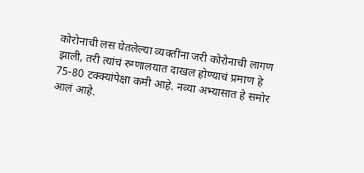कोरोनाची लस घेतलेल्या व्यक्तींना जरी कोरोनाची लागण झाली, तरी त्यांचं रुग्णालयात दाखल होण्याचं प्रमाण हे 75-80 टक्क्यांपेक्षा कमी आहे. नव्या अभ्यासात हे समोर आलं आहे.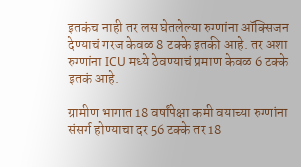इतकंच नाही तर लस घेतलेल्या रुग्णांना ऑक्सिजन देण्याचं गरज केवळ 8 टक्के इतकी आहे. तर अशा रुग्णांना ICU मध्ये ठेवण्याचं प्रमाण केवळ 6 टक्के इतकं आहे.

ग्रामीण भागात 18 वर्षांपेक्षा कमी वयाच्या रुग्णांना संसर्ग होण्याचा दर 56 टक्के तर 18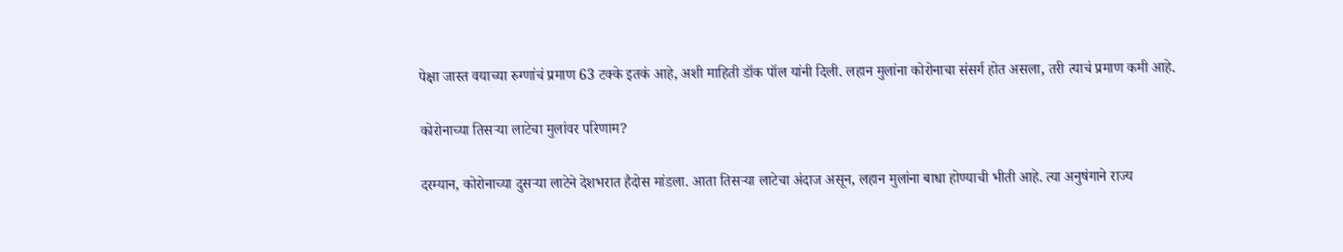पेक्षा जास्त वयाच्या रुग्णांचं प्रमाण 63 टक्के इतकं आहे, अशी माहिती डॉक पॉल यांनी दिली. लहान मुलांना कोरोनाचा संसर्ग होत असला, तरी त्याचं प्रमाण कमी आहे.

कोरोनाच्या तिसऱ्या लाटेचा मुलांवर परिणाम?

दरम्यान, कोरोनाच्या दुसऱ्या लाटेने देशभरात हैदोस मांडला. आता तिसऱ्या लाटेचा अंदाज असून, लहान मुलांना बाधा होण्याची भीती आहे. त्या अनुषंगाने राज्य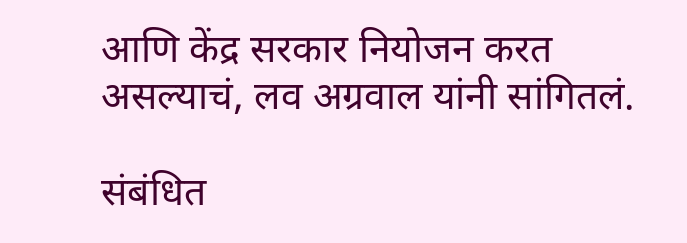आणि केंद्र सरकार नियोजन करत असल्याचं, लव अग्रवाल यांनी सांगितलं.

संबंधित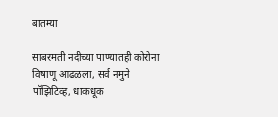बातम्या

साबरमती नदीच्या पाण्यातही कोरोना विषाणू आढळला, सर्व नमुने पॉझिटिव्ह, धाकधूक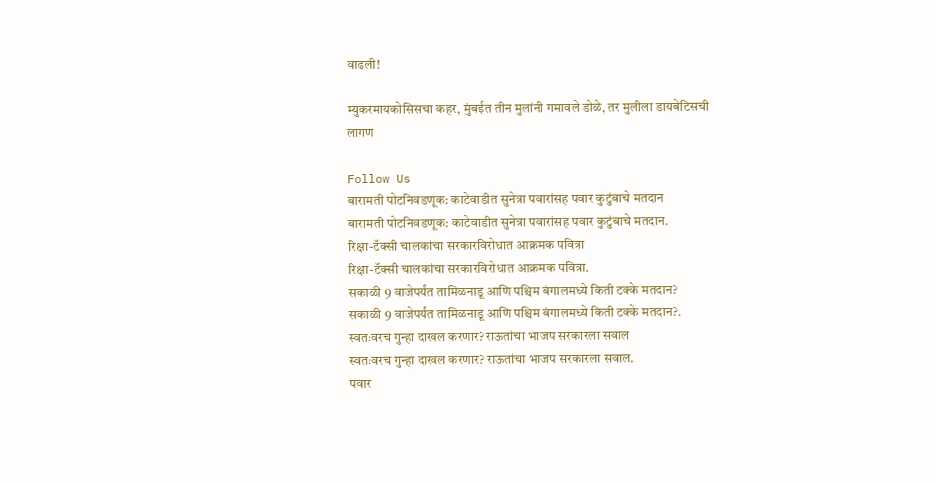वाढली!

म्युकरमायकोसिसचा कहर, मुंबईत तीन मुलांनी गमावले डोळे, तर मुलीला डायबेटिसची लागण

Follow Us
बारामती पोटनिवडणूक: काटेवाडीत सुनेत्रा पवारांसह पवार कुटुंबाचे मतदान
बारामती पोटनिवडणूक: काटेवाडीत सुनेत्रा पवारांसह पवार कुटुंबाचे मतदान.
रिक्षा-टॅक्सी चालकांचा सरकारविरोधात आक्रमक पवित्रा
रिक्षा-टॅक्सी चालकांचा सरकारविरोधात आक्रमक पवित्रा.
सकाळी 9 वाजेपर्यंत तामिळनाडू आणि पश्चिम बंगालमध्ये किती टक्के मतदान?
सकाळी 9 वाजेपर्यंत तामिळनाडू आणि पश्चिम बंगालमध्ये किती टक्के मतदान?.
स्वतःवरच गुन्हा दाखल करणार? राऊतांचा भाजप सरकारला सवाल
स्वतःवरच गुन्हा दाखल करणार? राऊतांचा भाजप सरकारला सवाल.
पवार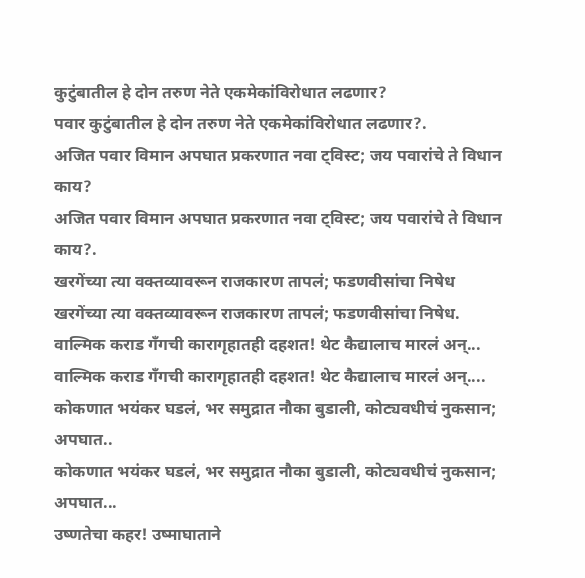कुटुंबातील हे दोन तरुण नेते एकमेकांविरोधात लढणार?
पवार कुटुंबातील हे दोन तरुण नेते एकमेकांविरोधात लढणार?.
अजित पवार विमान अपघात प्रकरणात नवा ट्विस्ट; जय पवारांचे ते विधान काय?
अजित पवार विमान अपघात प्रकरणात नवा ट्विस्ट; जय पवारांचे ते विधान काय?.
खरगेंच्या त्या वक्तव्यावरून राजकारण तापलं; फडणवीसांचा निषेध
खरगेंच्या त्या वक्तव्यावरून राजकारण तापलं; फडणवीसांचा निषेध.
वाल्मिक कराड गँगची कारागृहातही दहशत! थेट कैद्यालाच मारलं अन्...
वाल्मिक कराड गँगची कारागृहातही दहशत! थेट कैद्यालाच मारलं अन्....
कोकणात भयंकर घडलं, भर समुद्रात नौका बुडाली, कोट्यवधीचं नुकसान; अपघात..
कोकणात भयंकर घडलं, भर समुद्रात नौका बुडाली, कोट्यवधीचं नुकसान; अपघात...
उष्णतेचा कहर! उष्माघाताने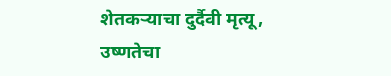शेतकऱ्याचा दुर्दैवी मृत्यू,
उष्णतेचा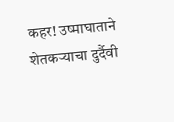कहर! उष्माघाताने शेतकऱ्याचा दुर्दैवी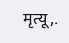मृत्यू,.